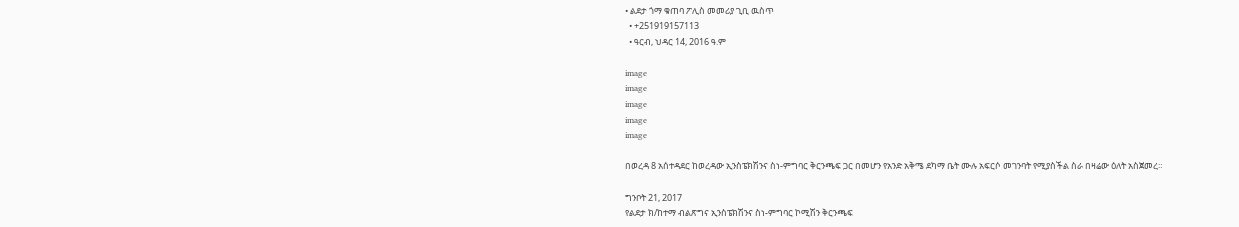• ልደታ ጎማ ቁጠባ ፖሊስ መመሪያ ጊቢ ዉስጥ
  • +251919157113
  • ዓርብ, ህዳር 14, 2016 ዓ.ም

image
image
image
image
image

በወረዳ 8 አሰተዳደር ከወረዳው ኢንስፔክሽንና ስነ-ምግባር ቅርንጫፍ ጋር በመሆን የአንድ አቅሜ ደካማ ቤት ሙሉ አፍርሶ መገንባት የሚያስችል ስራ በዛሬው ዕለት አስጀመረ።

ግንቦት 21, 2017
የልደታ ክ/ከተማ ብልጽግና ኢንስፔክሽንና ስነ-ምግባር ኮሚሽን ቅርንጫፍ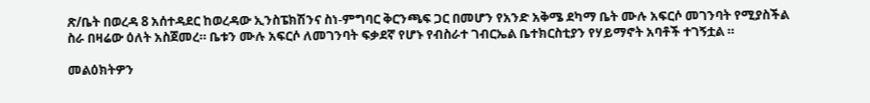ጽ/ቤት በወረዳ 8 አሰተዳደር ከወረዳው ኢንስፔክሽንና ስነ-ምግባር ቅርንጫፍ ጋር በመሆን የአንድ አቅሜ ደካማ ቤት ሙሉ አፍርሶ መገንባት የሚያስችል ስራ በዛሬው ዕለት አስጀመረ። ቤቱን ሙሉ አፍርሶ ለመገንባት ፍቃደኛ የሆኑ የብስራተ ገብርኤል ቤተክርስቲያን የሃይማኖት አባቶች ተገኝቷል ።

መልዕክትዎን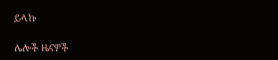ይላኩ

ሌሎች ዜናዎች